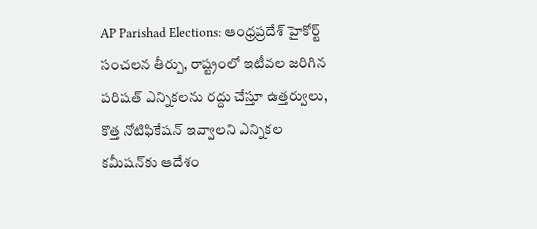AP Parishad Elections: ఆంధ్రప్రదేశ్ హైకోర్ట్ సంచలన తీర్పు, రాష్ట్రంలో ఇటీవల జరిగిన పరిషత్ ఎన్నికలను రద్దు చేస్తూ ఉత్తర్వులు, కొత్త నోటిఫికేషన్ ఇవ్వాలని ఎన్నికల కమీషన్‌కు ఆదేశం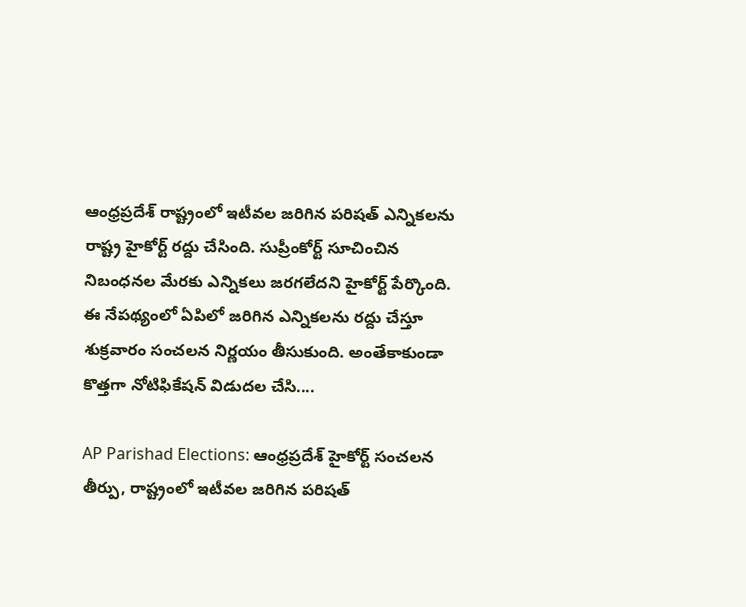ఆంధ్రప్రదేశ్ రాష్ట్రంలో ఇటీవల జరిగిన పరిషత్ ఎన్నికలను రాష్ట్ర హైకోర్ట్ రద్దు చేసింది. సుప్రీంకోర్ట్ సూచించిన నిబంధనల మేరకు ఎన్నికలు జరగలేదని హైకోర్ట్ పేర్కొంది. ఈ నేపథ్యంలో ఏపిలో జరిగిన ఎన్నికలను రద్దు చేస్తూ శుక్రవారం సంచలన నిర్ణయం తీసుకుంది. అంతేకాకుండా కొత్తగా నోటిఫికేషన్ విడుదల చేసి....

AP Parishad Elections: ఆంధ్రప్రదేశ్ హైకోర్ట్ సంచలన తీర్పు, రాష్ట్రంలో ఇటీవల జరిగిన పరిషత్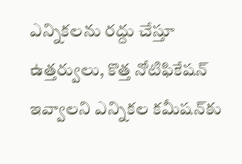ఎన్నికలను రద్దు చేస్తూ ఉత్తర్వులు, కొత్త నోటిఫికేషన్ ఇవ్వాలని ఎన్నికల కమీషన్‌కు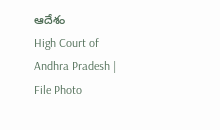ఆదేశం
High Court of Andhra Pradesh | File Photo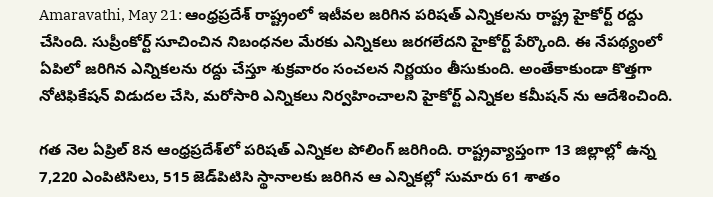Amaravathi, May 21: ఆంధ్రప్రదేశ్ రాష్ట్రంలో ఇటీవల జరిగిన పరిషత్ ఎన్నికలను రాష్ట్ర హైకోర్ట్ రద్దు చేసింది. సుప్రీంకోర్ట్ సూచించిన నిబంధనల మేరకు ఎన్నికలు జరగలేదని హైకోర్ట్ పేర్కొంది. ఈ నేపథ్యంలో ఏపిలో జరిగిన ఎన్నికలను రద్దు చేస్తూ శుక్రవారం సంచలన నిర్ణయం తీసుకుంది. అంతేకాకుండా కొత్తగా నోటిఫికేషన్ విడుదల చేసి, మరోసారి ఎన్నికలు నిర్వహించాలని హైకోర్ట్ ఎన్నికల కమీషన్ ను ఆదేశించింది.

గత నెల ఏప్రిల్ 8న ఆంధ్రప్రదేశ్‌లో పరిషత్ ఎన్నికల పోలింగ్ జరిగింది. రాష్ట్రవ్యాప్తంగా 13 జిల్లాల్లో ఉన్న 7,220 ఎంపిటిసిలు, 515 జెడ్‌పిటిసి స్థానాలకు జరిగిన ఆ ఎన్నికల్లో సుమారు 61 శాతం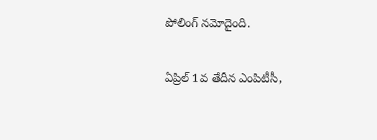పోలింగ్ నమోదైంది.

ఏప్రిల్ 1వ తేదీన ఎంపిటీసీ,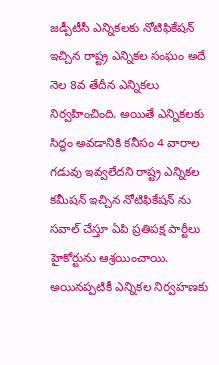జడ్పీటీసీ ఎన్నికలకు నోటిఫికేషన్ ఇచ్చిన రాష్ట్ర ఎన్నికల సంఘం అదే నెల 8వ తేదీన ఎన్నికలు నిర్వహించింది. అయితే ఎన్నికలకు సిద్ధం అవడానికి కనీసం 4 వారాల గడువు ఇవ్వలేదని రాష్ట్ర ఎన్నికల కమీషన్ ఇచ్చిన నోటిఫికేషన్ ను సవాల్ చేస్తూ ఏపి ప్రతిపక్ష పార్టీలు హైకోర్టును ఆశ్రయించాయి. అయినప్పటికీ ఎన్నికల నిర్వహణకు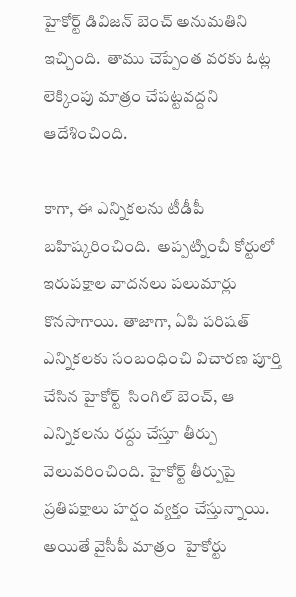హైకోర్ట్ డివిజన్ బెంచ్ అనుమతిని ఇచ్చింది.  తాము చెప్పేంత వరకు ఓట్ల లెక్కింపు మాత్రం చేపట్టవద్దని ఆదేశించింది.

కాగా, ఈ ఎన్నికలను టీడీపీ బహిష్కరించింది.  అప్పట్నించీ కోర్టులో ఇరుపక్షాల వాదనలు పలుమార్లు కొనసాగాయి. తాజాగా, ఏపి పరిషత్ ఎన్నికలకు సంబంధించి విచారణ పూర్తి చేసిన హైకోర్ట్  సింగిల్ బెంచ్, ఆ ఎన్నికలను రద్దు చేస్తూ తీర్పు వెలువరించింది. హైకోర్ట్ తీర్పుపై ప్రతిపక్షాలు హర్షం వ్యక్తం చేస్తున్నాయి. అయితే వైసీపీ మాత్రం  హైకోర్టు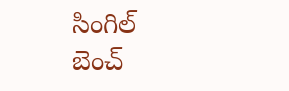సింగిల్ బెంచ్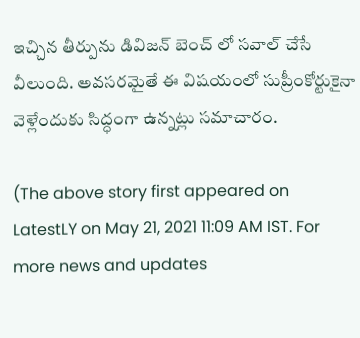ఇచ్చిన తీర్పును డివిజన్ బెంచ్ లో సవాల్ చేసే వీలుంది. అవసరమైతే ఈ విషయంలో సుప్రీంకోర్టుకైనా వెళ్లేందుకు సిద్ధంగా ఉన్నట్లు సమాచారం.

(The above story first appeared on LatestLY on May 21, 2021 11:09 AM IST. For more news and updates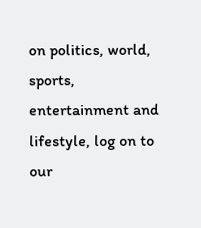on politics, world, sports, entertainment and lifestyle, log on to our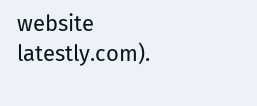website latestly.com).